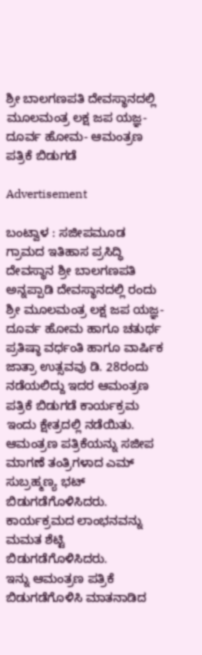ಶ್ರೀ ಬಾಲಗಣಪತಿ ದೇವಸ್ಥಾನದಲ್ಲಿ ಮೂಲಮಂತ್ರ ಲಕ್ಷ ಜಪ ಯಜ್ಞ-ದೂರ್ವ ಹೋಮ- ಆಮಂತ್ರಣ ಪತ್ರಿಕೆ ಬಿಡುಗಡೆ

Advertisement

ಬಂಟ್ವಾಳ : ಸಜೀಪಮೂಡ ಗ್ರಾಮದ ಇತಿಹಾಸ ಪ್ರಸಿದ್ಧಿ ದೇವಸ್ಥಾನ ಶ್ರೀ ಬಾಲಗಣಪತಿ ಅನ್ನಪ್ಪಾಡಿ ದೇವಸ್ಥಾನದಲ್ಲಿ ರಂದು ಶ್ರೀ ಮೂಲಮಂತ್ರ ಲಕ್ಷ ಜಪ ಯಜ್ಞ-ದೂರ್ವ ಹೋಮ ಹಾಗೂ ಚತುರ್ಥ ಪ್ರತಿಷ್ಠಾ ವರ್ಧಂತಿ ಹಾಗೂ ವಾರ್ಷಿಕ ಜಾತ್ರಾ ಉತ್ಸವವು ಡಿ. 28ರಂದು ನಡೆಯಲಿದ್ದು ಇದರ ಆಮಂತ್ರಣ ಪತ್ರಿಕೆ ಬಿಡುಗಡೆ ಕಾರ್ಯಕ್ರಮ ಇಂದು ಕ್ಷೇತ್ರದಲ್ಲಿ ನಡೆಯಿತು.
ಆಮಂತ್ರಣ ಪತ್ರಿಕೆಯನ್ನು ಸಜೀಪ‌ ಮಾಗಣೆ ತಂತ್ರಿಗಳಾದ ಎಮ್ ಸುಬ್ರಹ್ಮಣ್ಯ ಭಟ್ ಬಿಡುಗಡೆಗೊಳಿಸಿದರು. ಕಾರ್ಯಕ್ರಮದ ಲಾಂಭನವನ್ನು ಮಮತ ಶೆಟ್ಟಿ ಬಿಡುಗಡೆಗೊಳಿಸಿದರು.
ಇನ್ನು ಆಮಂತ್ರಣ ಪತ್ರಿಕೆ ಬಿಡುಗಡೆಗೊಳಿಸಿ ಮಾತನಾಡಿದ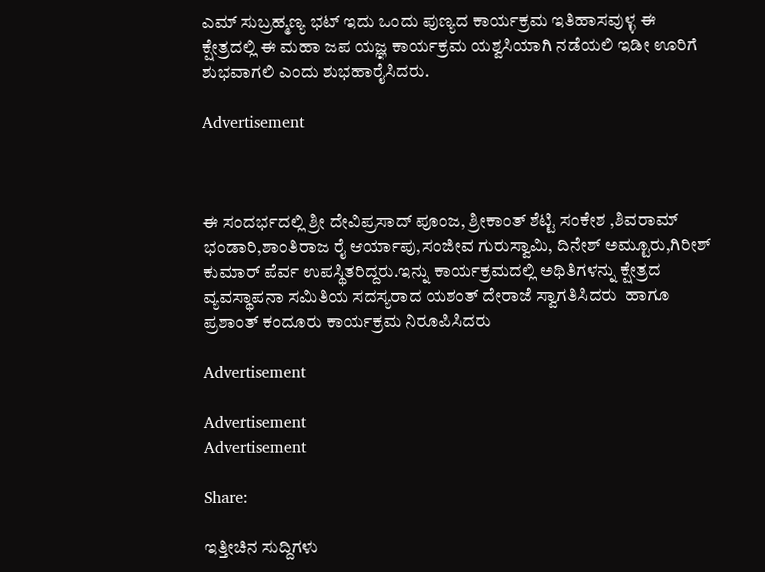ಎಮ್ ಸುಬ್ರಹ್ಮಣ್ಯ ಭಟ್ ಇದು ಒಂದು ಪುಣ್ಯದ ಕಾರ್ಯಕ್ರಮ ಇತಿಹಾಸವುಳ್ಳ ಈ ಕ್ಷೇತ್ರದಲ್ಲಿ ಈ ಮಹಾ ಜಪ ಯಜ್ಞ ಕಾರ್ಯಕ್ರಮ ಯಶ್ವಸಿಯಾಗಿ ನಡೆಯಲಿ ಇಡೀ ಊರಿಗೆ ಶುಭವಾಗಲಿ ಎಂದು ಶುಭಹಾರೈಸಿದರು.

Advertisement



ಈ ಸಂದರ್ಭದಲ್ಲಿ ಶ್ರೀ ದೇವಿಪ್ರಸಾದ್ ಪೂಂಜ, ಶ್ರೀಕಾಂತ್ ಶೆಟ್ಟಿ ಸಂಕೇಶ ,ಶಿವರಾಮ್ ಭಂಡಾರಿ,ಶಾಂತಿರಾಜ ರೈ ಆರ್ಯಾಪು,ಸಂಜೀವ ಗುರುಸ್ವಾಮಿ, ದಿನೇಶ್ ಅಮ್ಟೂರು,ಗಿರೀಶ್ ಕುಮಾರ್ ಪೆರ್ವ ಉಪಸ್ಥಿತರಿದ್ದರು.ಇನ್ನು ಕಾರ್ಯಕ್ರಮದಲ್ಲಿ ಅಥಿತಿಗಳನ್ನು ಕ್ಷೇತ್ರದ ವ್ಯವಸ್ಥಾಪನಾ ಸಮಿತಿಯ ಸದಸ್ಯರಾದ ಯಶಂತ್ ದೇರಾಜೆ ಸ್ವಾಗತಿಸಿದರು  ಹಾಗೂ ಪ್ರಶಾಂತ್ ಕಂದೂರು ಕಾರ್ಯಕ್ರಮ ನಿರೂಪಿಸಿದರು

Advertisement

Advertisement
Advertisement

Share:

ಇತ್ತೀಚಿನ ಸುದ್ದಿಗಳು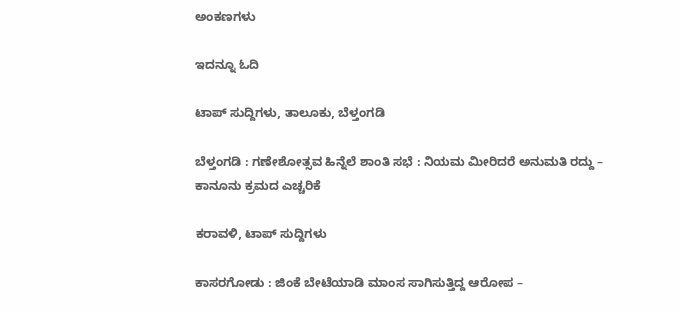ಅಂಕಣಗಳು

ಇದನ್ನೂ ಓದಿ

ಟಾಪ್ ಸುದ್ದಿಗಳು, ತಾಲೂಕು, ಬೆಳ್ತಂಗಡಿ

ಬೆಳ್ತಂಗಡಿ : ಗಣೇಶೋತ್ಸವ ಹಿನ್ನೆಲೆ ಶಾಂತಿ ಸಭೆ : ನಿಯಮ ಮೀರಿದರೆ ಅನುಮತಿ ರದ್ದು – ಕಾನೂನು ಕ್ರಮದ ಎಚ್ಚರಿಕೆ

ಕರಾವಳಿ, ಟಾಪ್ ಸುದ್ದಿಗಳು

ಕಾಸರಗೋಡು : ಜಿಂಕೆ ಬೇಟೆಯಾಡಿ ಮಾಂಸ ಸಾಗಿಸುತ್ತಿದ್ದ ಆರೋಪ –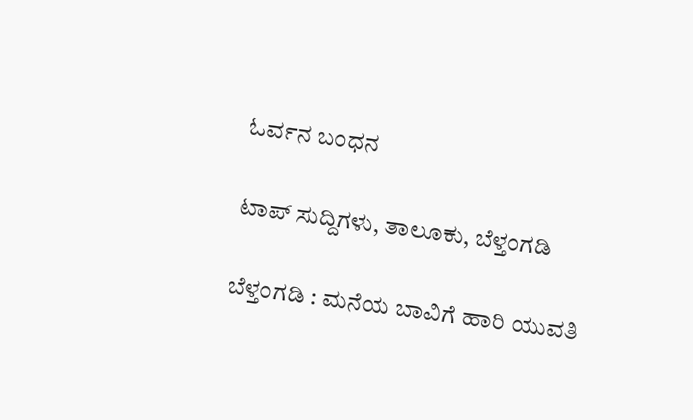ಓರ್ವನ ಬಂಧನ

ಟಾಪ್ ಸುದ್ದಿಗಳು, ತಾಲೂಕು, ಬೆಳ್ತಂಗಡಿ

ಬೆಳ್ತಂಗಡಿ : ಮನೆಯ ಬಾವಿಗೆ ಹಾರಿ ಯುವತಿ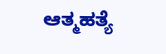ಆತ್ಮಹತ್ಯೆ